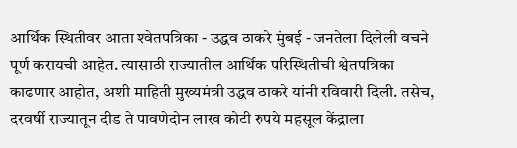आर्थिक स्थितीवर आता श्‍वेतपत्रिका - उद्धव ठाकरे मुंबई - जनतेला दिलेली वचने पूर्ण करायची आहेत. त्यासाठी राज्यातील आर्थिक परिस्थितीची श्वेतपत्रिका काढणार आहोत, अशी माहिती मुख्यमंत्री उद्धव ठाकरे यांनी रविवारी दिली. तसेच, दरवर्षी राज्यातून दीड ते पावणेदोन लाख कोटी रुपये महसूल केंद्राला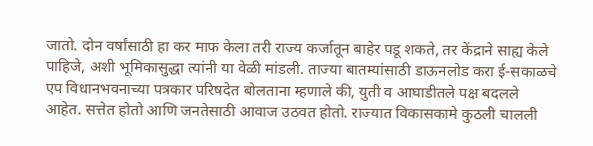जातो. दोन वर्षांसाठी हा कर माफ केला तरी राज्य कर्जातून बाहेर पडू शकते, तर केंद्राने साह्य केले पाहिजे, अशी भूमिकासुद्धा त्यांनी या वेळी मांडली. ताज्या बातम्यांसाठी डाऊनलोड करा ई-सकाळचे एप विधानभवनाच्या पत्रकार परिषदेत बोलताना म्हणाले की, युती व आघाडीतले पक्ष बदलले आहेत. सत्तेत होतो आणि जनतेसाठी आवाज उठवत होतो. राज्यात विकासकामे कुठली चालली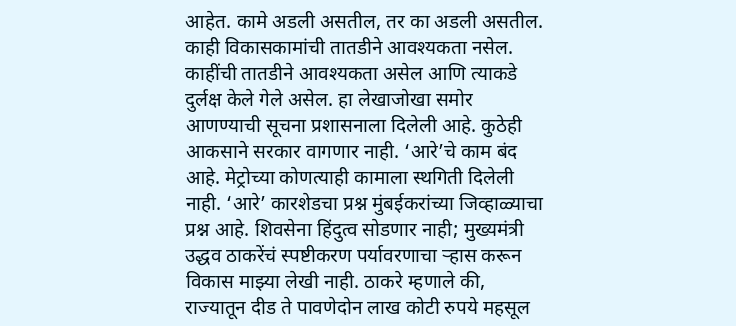आहेत. कामे अडली असतील, तर का अडली असतील. काही विकासकामांची तातडीने आवश्‍यकता नसेल. काहींची तातडीने आवश्‍यकता असेल आणि त्याकडे दुर्लक्ष केले गेले असेल. हा लेखाजोखा समोर आणण्याची सूचना प्रशासनाला दिलेली आहे. कुठेही आकसाने सरकार वागणार नाही. ‘आरे’चे काम बंद आहे. मेट्रोच्या कोणत्याही कामाला स्थगिती दिलेली नाही. ‘आरे’ कारशेडचा प्रश्न मुंबईकरांच्या जिव्हाळ्याचा प्रश्न आहे. शिवसेना हिंदुत्व सोडणार नाही; मुख्यमंत्री उद्धव ठाकरेंचं स्पष्टीकरण पर्यावरणाचा ऱ्हास करून विकास माझ्या लेखी नाही. ठाकरे म्हणाले की, राज्यातून दीड ते पावणेदोन लाख कोटी रुपये महसूल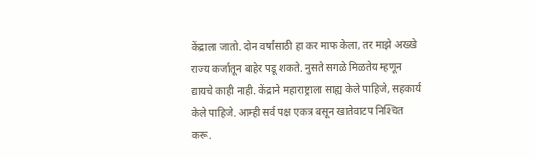केंद्राला जातो. दोन वर्षांसाठी हा कर माफ केला, तर माझे अख्खे राज्य कर्जातून बाहेर पडू शकते. नुसते सगळे मिळतेय म्हणून द्यायचे काही नाही. केंद्राने महाराष्ट्राला साह्य केले पाहिजे, सहकार्य केले पाहिजे. आम्ही सर्व पक्ष एकत्र बसून खातेवाटप निश्‍चित करू.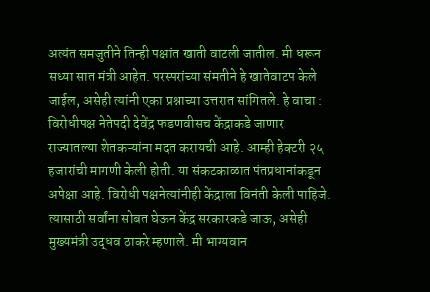अत्यंत समजुतीने तिन्ही पक्षांत खाती वाटली जातील. मी धरून सध्या सात मंत्री आहेत. परस्परांच्या संमतीने हे खातेवाटप केले जाईल, असेही त्यांनी एका प्रश्नाच्या उत्तरात सांगितले. हे वाचा :  विरोधीपक्ष नेतेपदी देवेंद्र फडणवीसच केंद्राकडे जाणार राज्यातल्या शेतकऱ्यांना मदत करायची आहे. आम्ही हेक्‍टरी २५ हजारांची मागणी केली होती. या संकटकाळात पंतप्रधानांकडून अपेक्षा आहे. विरोधी पक्षनेत्यांनीही केंद्राला विनंती केली पाहिजे. त्यासाठी सर्वांना सोबत घेऊन केंद्र सरकारकडे जाऊ, असेही मुख्यमंत्री उद्धव ठाकरे म्हणाले. मी भाग्यवान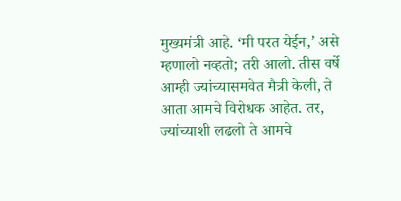मुख्यमंत्री आहे. ‘मी परत येईन,’ असे म्हणालो नव्हतो; तरी आलो. तीस वर्षे आम्ही ज्यांच्यासमवेत मैत्री केली, ते आता आमचे विरोधक आहेत. तर, ज्यांच्याशी लढलो ते आमचे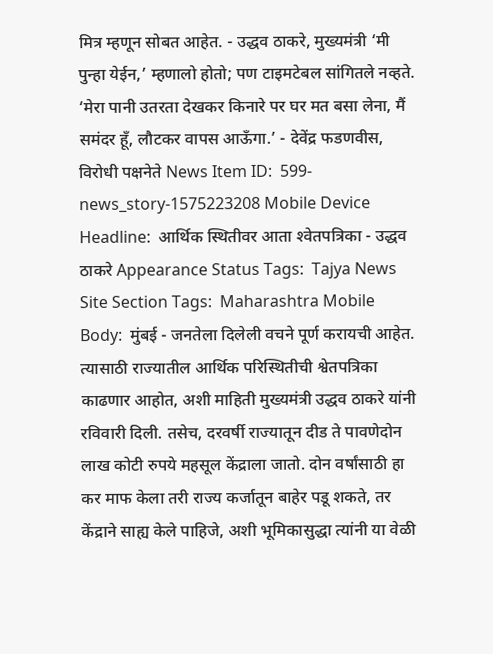मित्र म्हणून सोबत आहेत. - उद्धव ठाकरे, मुख्यमंत्री ‘मी पुन्हा येईन,’ म्हणालो होतो; पण टाइमटेबल सांगितले नव्हते. ‘मेरा पानी उतरता देखकर किनारे पर घर मत बसा लेना, मैं समंदर हूँ, लौटकर वापस आऊँगा.’ - देवेंद्र फडणवीस, विरोधी पक्षनेते News Item ID:  599-news_story-1575223208 Mobile Device Headline:  आर्थिक स्थितीवर आता श्‍वेतपत्रिका - उद्धव ठाकरे Appearance Status Tags:  Tajya News Site Section Tags:  Maharashtra Mobile Body:  मुंबई - जनतेला दिलेली वचने पूर्ण करायची आहेत. त्यासाठी राज्यातील आर्थिक परिस्थितीची श्वेतपत्रिका काढणार आहोत, अशी माहिती मुख्यमंत्री उद्धव ठाकरे यांनी रविवारी दिली. तसेच, दरवर्षी राज्यातून दीड ते पावणेदोन लाख कोटी रुपये महसूल केंद्राला जातो. दोन वर्षांसाठी हा कर माफ केला तरी राज्य कर्जातून बाहेर पडू शकते, तर केंद्राने साह्य केले पाहिजे, अशी भूमिकासुद्धा त्यांनी या वेळी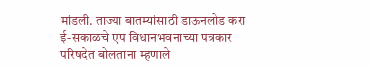मांडली. ताज्या बातम्यांसाठी डाऊनलोड करा ई-सकाळचे एप विधानभवनाच्या पत्रकार परिषदेत बोलताना म्हणाले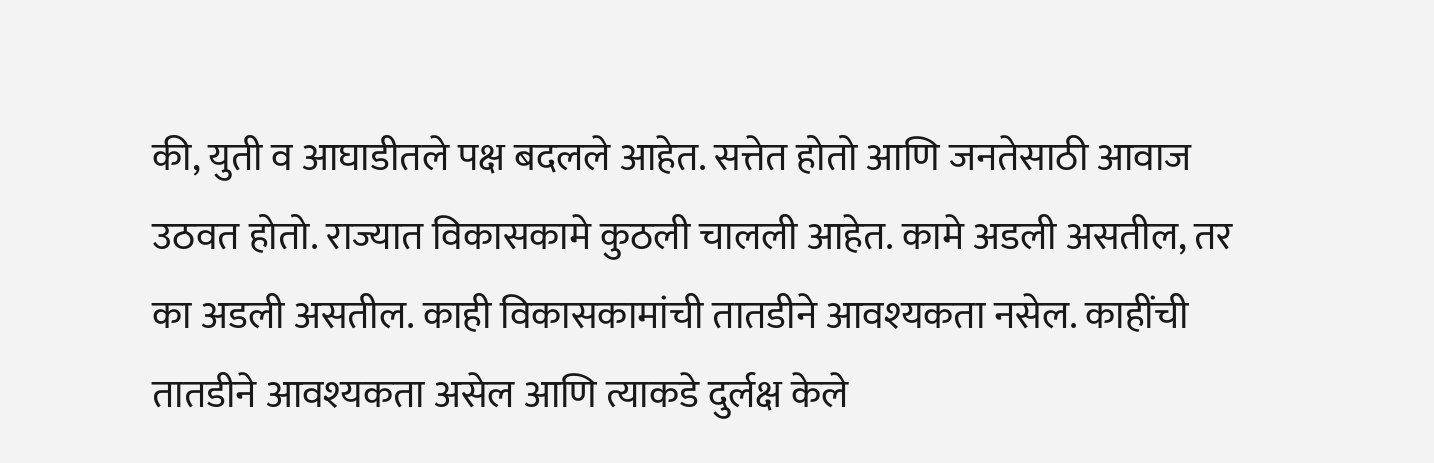की, युती व आघाडीतले पक्ष बदलले आहेत. सत्तेत होतो आणि जनतेसाठी आवाज उठवत होतो. राज्यात विकासकामे कुठली चालली आहेत. कामे अडली असतील, तर का अडली असतील. काही विकासकामांची तातडीने आवश्‍यकता नसेल. काहींची तातडीने आवश्‍यकता असेल आणि त्याकडे दुर्लक्ष केले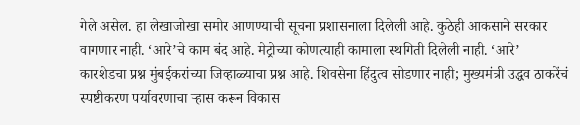गेले असेल. हा लेखाजोखा समोर आणण्याची सूचना प्रशासनाला दिलेली आहे. कुठेही आकसाने सरकार वागणार नाही. ‘आरे’चे काम बंद आहे. मेट्रोच्या कोणत्याही कामाला स्थगिती दिलेली नाही. ‘आरे’ कारशेडचा प्रश्न मुंबईकरांच्या जिव्हाळ्याचा प्रश्न आहे. शिवसेना हिंदुत्व सोडणार नाही; मुख्यमंत्री उद्धव ठाकरेंचं स्पष्टीकरण पर्यावरणाचा ऱ्हास करून विकास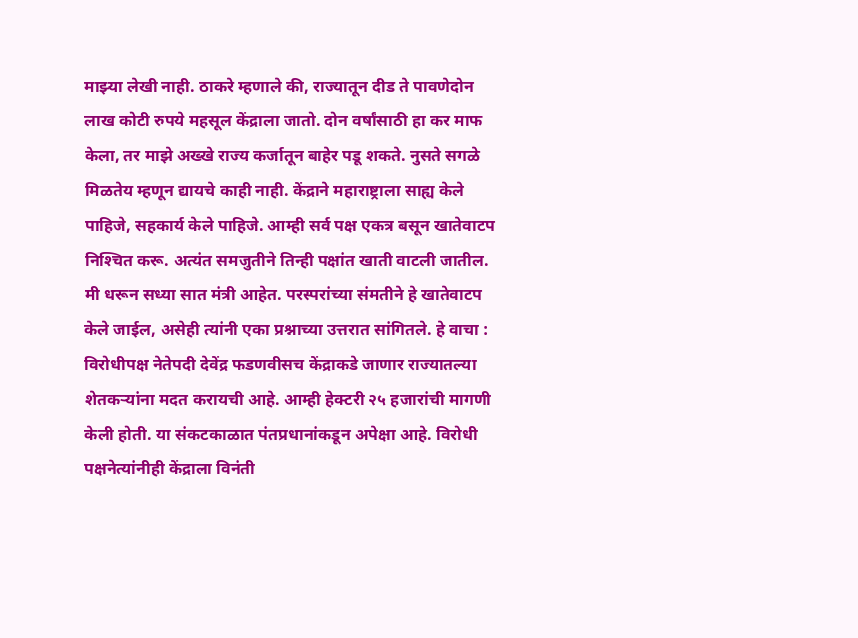माझ्या लेखी नाही. ठाकरे म्हणाले की, राज्यातून दीड ते पावणेदोन लाख कोटी रुपये महसूल केंद्राला जातो. दोन वर्षांसाठी हा कर माफ केला, तर माझे अख्खे राज्य कर्जातून बाहेर पडू शकते. नुसते सगळे मिळतेय म्हणून द्यायचे काही नाही. केंद्राने महाराष्ट्राला साह्य केले पाहिजे, सहकार्य केले पाहिजे. आम्ही सर्व पक्ष एकत्र बसून खातेवाटप निश्‍चित करू. अत्यंत समजुतीने तिन्ही पक्षांत खाती वाटली जातील. मी धरून सध्या सात मंत्री आहेत. परस्परांच्या संमतीने हे खातेवाटप केले जाईल, असेही त्यांनी एका प्रश्नाच्या उत्तरात सांगितले. हे वाचा :  विरोधीपक्ष नेतेपदी देवेंद्र फडणवीसच केंद्राकडे जाणार राज्यातल्या शेतकऱ्यांना मदत करायची आहे. आम्ही हेक्‍टरी २५ हजारांची मागणी केली होती. या संकटकाळात पंतप्रधानांकडून अपेक्षा आहे. विरोधी पक्षनेत्यांनीही केंद्राला विनंती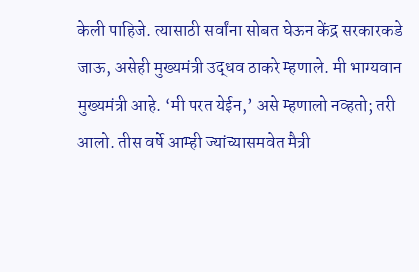केली पाहिजे. त्यासाठी सर्वांना सोबत घेऊन केंद्र सरकारकडे जाऊ, असेही मुख्यमंत्री उद्धव ठाकरे म्हणाले. मी भाग्यवान मुख्यमंत्री आहे. ‘मी परत येईन,’ असे म्हणालो नव्हतो; तरी आलो. तीस वर्षे आम्ही ज्यांच्यासमवेत मैत्री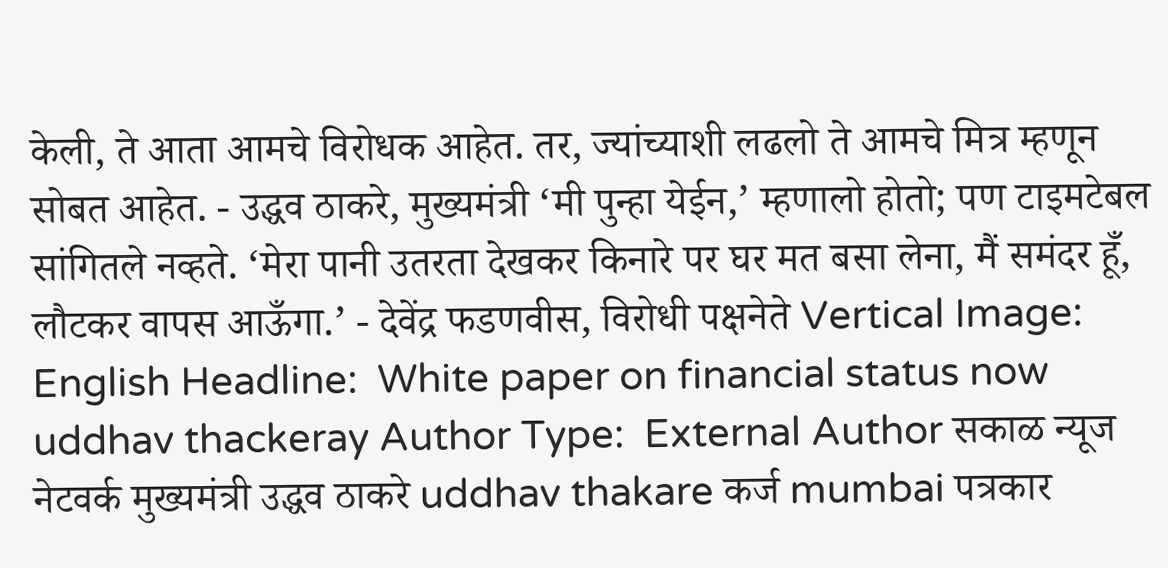केली, ते आता आमचे विरोधक आहेत. तर, ज्यांच्याशी लढलो ते आमचे मित्र म्हणून सोबत आहेत. - उद्धव ठाकरे, मुख्यमंत्री ‘मी पुन्हा येईन,’ म्हणालो होतो; पण टाइमटेबल सांगितले नव्हते. ‘मेरा पानी उतरता देखकर किनारे पर घर मत बसा लेना, मैं समंदर हूँ, लौटकर वापस आऊँगा.’ - देवेंद्र फडणवीस, विरोधी पक्षनेते Vertical Image:  English Headline:  White paper on financial status now uddhav thackeray Author Type:  External Author सकाळ न्यूज नेटवर्क मुख्यमंत्री उद्धव ठाकरे uddhav thakare कर्ज mumbai पत्रकार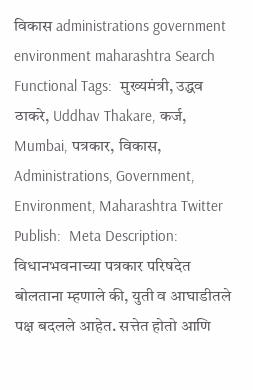विकास administrations government environment maharashtra Search Functional Tags:  मुख्यमंत्री, उद्धव ठाकरे, Uddhav Thakare, कर्ज, Mumbai, पत्रकार, विकास, Administrations, Government, Environment, Maharashtra Twitter Publish:  Meta Description:  विधानभवनाच्या पत्रकार परिषदेत बोलताना म्हणाले की, युती व आघाडीतले पक्ष बदलले आहेत. सत्तेत होतो आणि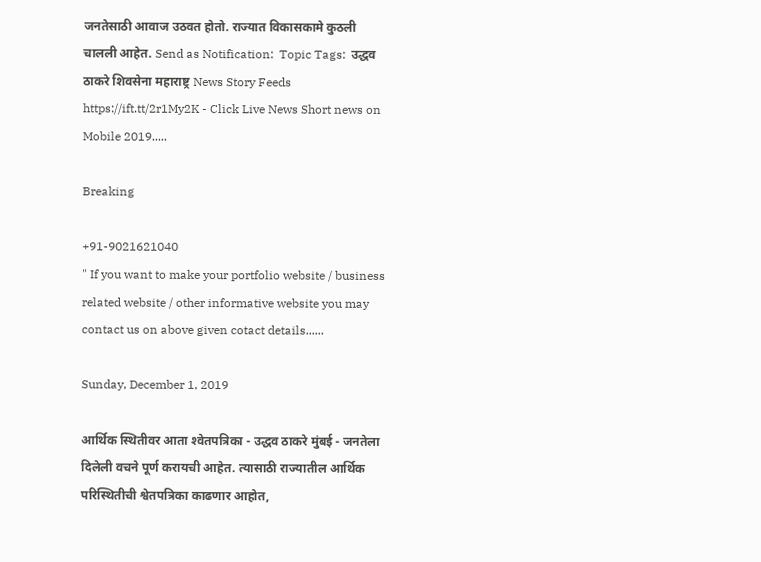जनतेसाठी आवाज उठवत होतो. राज्यात विकासकामे कुठली चालली आहेत. Send as Notification:  Topic Tags:  उद्धव ठाकरे शिवसेना महाराष्ट्र News Story Feeds https://ift.tt/2r1My2K - Click Live News Short news on Mobile 2019.....

Breaking

+91-9021621040
" If you want to make your portfolio website / business related website / other informative website you may contact us on above given cotact details......

Sunday, December 1, 2019

आर्थिक स्थितीवर आता श्‍वेतपत्रिका - उद्धव ठाकरे मुंबई - जनतेला दिलेली वचने पूर्ण करायची आहेत. त्यासाठी राज्यातील आर्थिक परिस्थितीची श्वेतपत्रिका काढणार आहोत,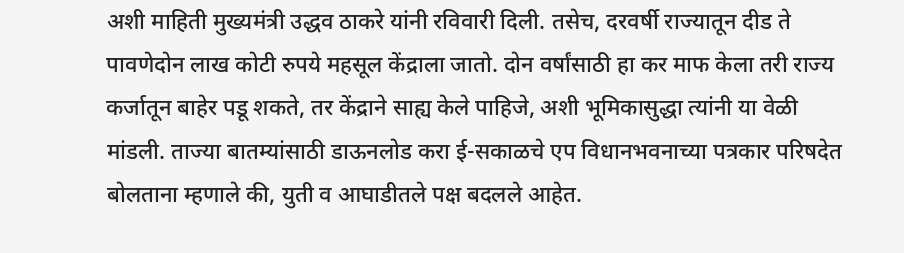अशी माहिती मुख्यमंत्री उद्धव ठाकरे यांनी रविवारी दिली. तसेच, दरवर्षी राज्यातून दीड ते पावणेदोन लाख कोटी रुपये महसूल केंद्राला जातो. दोन वर्षांसाठी हा कर माफ केला तरी राज्य कर्जातून बाहेर पडू शकते, तर केंद्राने साह्य केले पाहिजे, अशी भूमिकासुद्धा त्यांनी या वेळी मांडली. ताज्या बातम्यांसाठी डाऊनलोड करा ई-सकाळचे एप विधानभवनाच्या पत्रकार परिषदेत बोलताना म्हणाले की, युती व आघाडीतले पक्ष बदलले आहेत.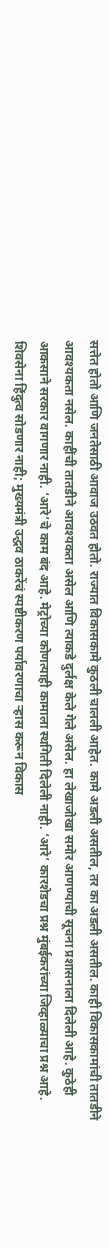सत्तेत होतो आणि जनतेसाठी आवाज उठवत होतो. राज्यात विकासकामे कुठली चालली आहेत. कामे अडली असतील, तर का अडली असतील. काही विकासकामांची तातडीने आवश्‍यकता नसेल. काहींची तातडीने आवश्‍यकता असेल आणि त्याकडे दुर्लक्ष केले गेले असेल. हा लेखाजोखा समोर आणण्याची सूचना प्रशासनाला दिलेली आहे. कुठेही आकसाने सरकार वागणार नाही. ‘आरे’चे काम बंद आहे. मेट्रोच्या कोणत्याही कामाला स्थगिती दिलेली नाही. ‘आरे’ कारशेडचा प्रश्न मुंबईकरांच्या जिव्हाळ्याचा प्रश्न आहे. शिवसेना हिंदुत्व सोडणार नाही; मुख्यमंत्री उद्धव ठाकरेंचं स्पष्टीकरण पर्यावरणाचा ऱ्हास करून विकास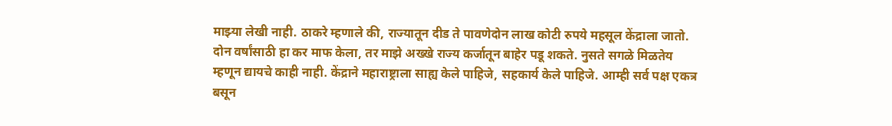माझ्या लेखी नाही. ठाकरे म्हणाले की, राज्यातून दीड ते पावणेदोन लाख कोटी रुपये महसूल केंद्राला जातो. दोन वर्षांसाठी हा कर माफ केला, तर माझे अख्खे राज्य कर्जातून बाहेर पडू शकते. नुसते सगळे मिळतेय म्हणून द्यायचे काही नाही. केंद्राने महाराष्ट्राला साह्य केले पाहिजे, सहकार्य केले पाहिजे. आम्ही सर्व पक्ष एकत्र बसून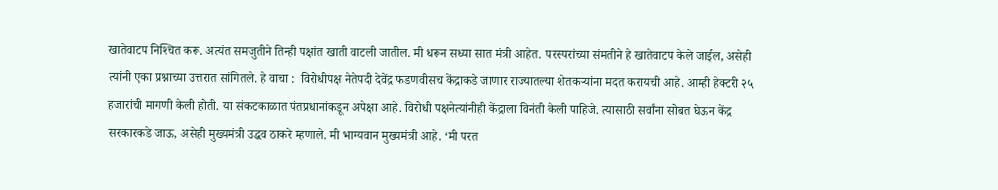खातेवाटप निश्‍चित करू. अत्यंत समजुतीने तिन्ही पक्षांत खाती वाटली जातील. मी धरून सध्या सात मंत्री आहेत. परस्परांच्या संमतीने हे खातेवाटप केले जाईल, असेही त्यांनी एका प्रश्नाच्या उत्तरात सांगितले. हे वाचा :  विरोधीपक्ष नेतेपदी देवेंद्र फडणवीसच केंद्राकडे जाणार राज्यातल्या शेतकऱ्यांना मदत करायची आहे. आम्ही हेक्‍टरी २५ हजारांची मागणी केली होती. या संकटकाळात पंतप्रधानांकडून अपेक्षा आहे. विरोधी पक्षनेत्यांनीही केंद्राला विनंती केली पाहिजे. त्यासाठी सर्वांना सोबत घेऊन केंद्र सरकारकडे जाऊ, असेही मुख्यमंत्री उद्धव ठाकरे म्हणाले. मी भाग्यवान मुख्यमंत्री आहे. ‘मी परत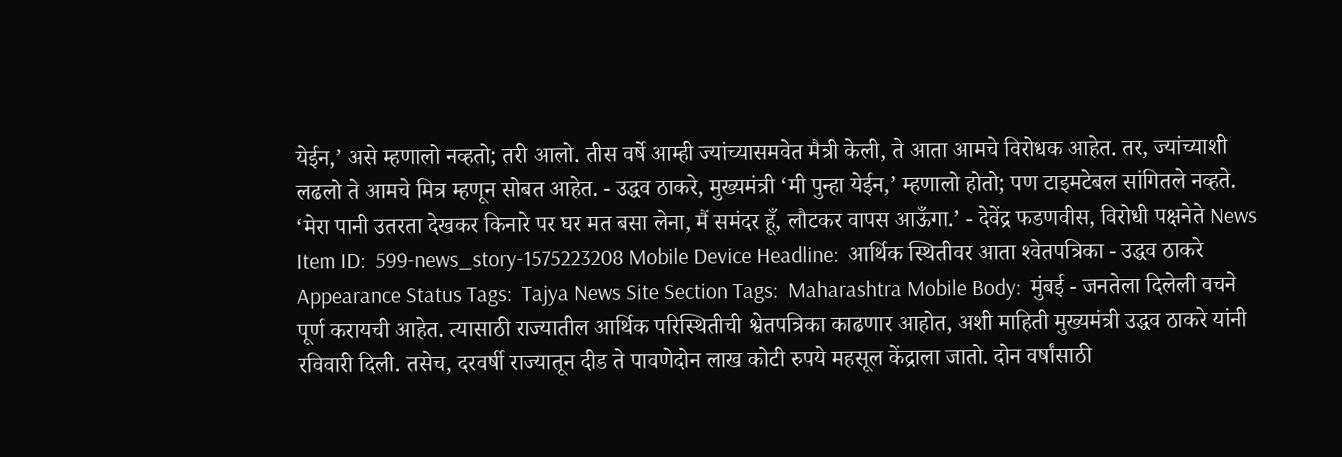येईन,’ असे म्हणालो नव्हतो; तरी आलो. तीस वर्षे आम्ही ज्यांच्यासमवेत मैत्री केली, ते आता आमचे विरोधक आहेत. तर, ज्यांच्याशी लढलो ते आमचे मित्र म्हणून सोबत आहेत. - उद्धव ठाकरे, मुख्यमंत्री ‘मी पुन्हा येईन,’ म्हणालो होतो; पण टाइमटेबल सांगितले नव्हते. ‘मेरा पानी उतरता देखकर किनारे पर घर मत बसा लेना, मैं समंदर हूँ, लौटकर वापस आऊँगा.’ - देवेंद्र फडणवीस, विरोधी पक्षनेते News Item ID:  599-news_story-1575223208 Mobile Device Headline:  आर्थिक स्थितीवर आता श्‍वेतपत्रिका - उद्धव ठाकरे Appearance Status Tags:  Tajya News Site Section Tags:  Maharashtra Mobile Body:  मुंबई - जनतेला दिलेली वचने पूर्ण करायची आहेत. त्यासाठी राज्यातील आर्थिक परिस्थितीची श्वेतपत्रिका काढणार आहोत, अशी माहिती मुख्यमंत्री उद्धव ठाकरे यांनी रविवारी दिली. तसेच, दरवर्षी राज्यातून दीड ते पावणेदोन लाख कोटी रुपये महसूल केंद्राला जातो. दोन वर्षांसाठी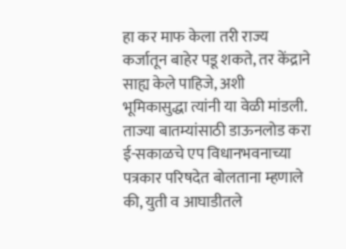हा कर माफ केला तरी राज्य कर्जातून बाहेर पडू शकते, तर केंद्राने साह्य केले पाहिजे, अशी भूमिकासुद्धा त्यांनी या वेळी मांडली. ताज्या बातम्यांसाठी डाऊनलोड करा ई-सकाळचे एप विधानभवनाच्या पत्रकार परिषदेत बोलताना म्हणाले की, युती व आघाडीतले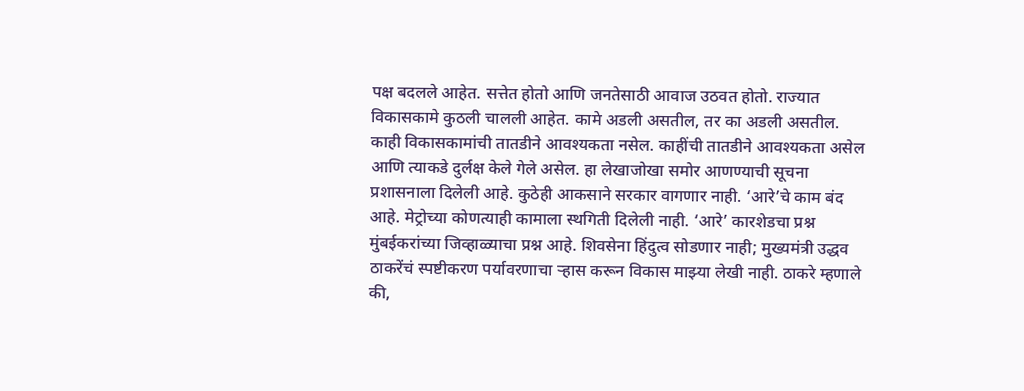पक्ष बदलले आहेत. सत्तेत होतो आणि जनतेसाठी आवाज उठवत होतो. राज्यात विकासकामे कुठली चालली आहेत. कामे अडली असतील, तर का अडली असतील. काही विकासकामांची तातडीने आवश्‍यकता नसेल. काहींची तातडीने आवश्‍यकता असेल आणि त्याकडे दुर्लक्ष केले गेले असेल. हा लेखाजोखा समोर आणण्याची सूचना प्रशासनाला दिलेली आहे. कुठेही आकसाने सरकार वागणार नाही. ‘आरे’चे काम बंद आहे. मेट्रोच्या कोणत्याही कामाला स्थगिती दिलेली नाही. ‘आरे’ कारशेडचा प्रश्न मुंबईकरांच्या जिव्हाळ्याचा प्रश्न आहे. शिवसेना हिंदुत्व सोडणार नाही; मुख्यमंत्री उद्धव ठाकरेंचं स्पष्टीकरण पर्यावरणाचा ऱ्हास करून विकास माझ्या लेखी नाही. ठाकरे म्हणाले की,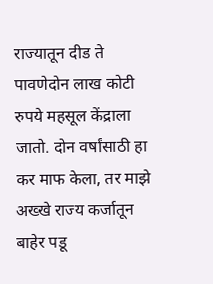राज्यातून दीड ते पावणेदोन लाख कोटी रुपये महसूल केंद्राला जातो. दोन वर्षांसाठी हा कर माफ केला, तर माझे अख्खे राज्य कर्जातून बाहेर पडू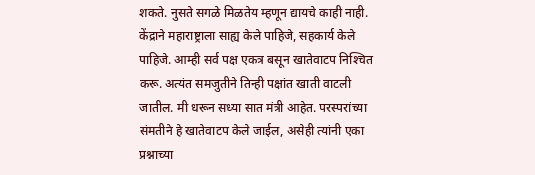शकते. नुसते सगळे मिळतेय म्हणून द्यायचे काही नाही. केंद्राने महाराष्ट्राला साह्य केले पाहिजे, सहकार्य केले पाहिजे. आम्ही सर्व पक्ष एकत्र बसून खातेवाटप निश्‍चित करू. अत्यंत समजुतीने तिन्ही पक्षांत खाती वाटली जातील. मी धरून सध्या सात मंत्री आहेत. परस्परांच्या संमतीने हे खातेवाटप केले जाईल, असेही त्यांनी एका प्रश्नाच्या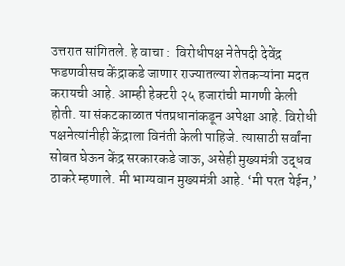उत्तरात सांगितले. हे वाचा :  विरोधीपक्ष नेतेपदी देवेंद्र फडणवीसच केंद्राकडे जाणार राज्यातल्या शेतकऱ्यांना मदत करायची आहे. आम्ही हेक्‍टरी २५ हजारांची मागणी केली होती. या संकटकाळात पंतप्रधानांकडून अपेक्षा आहे. विरोधी पक्षनेत्यांनीही केंद्राला विनंती केली पाहिजे. त्यासाठी सर्वांना सोबत घेऊन केंद्र सरकारकडे जाऊ, असेही मुख्यमंत्री उद्धव ठाकरे म्हणाले. मी भाग्यवान मुख्यमंत्री आहे. ‘मी परत येईन,’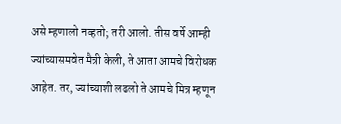असे म्हणालो नव्हतो; तरी आलो. तीस वर्षे आम्ही ज्यांच्यासमवेत मैत्री केली, ते आता आमचे विरोधक आहेत. तर, ज्यांच्याशी लढलो ते आमचे मित्र म्हणून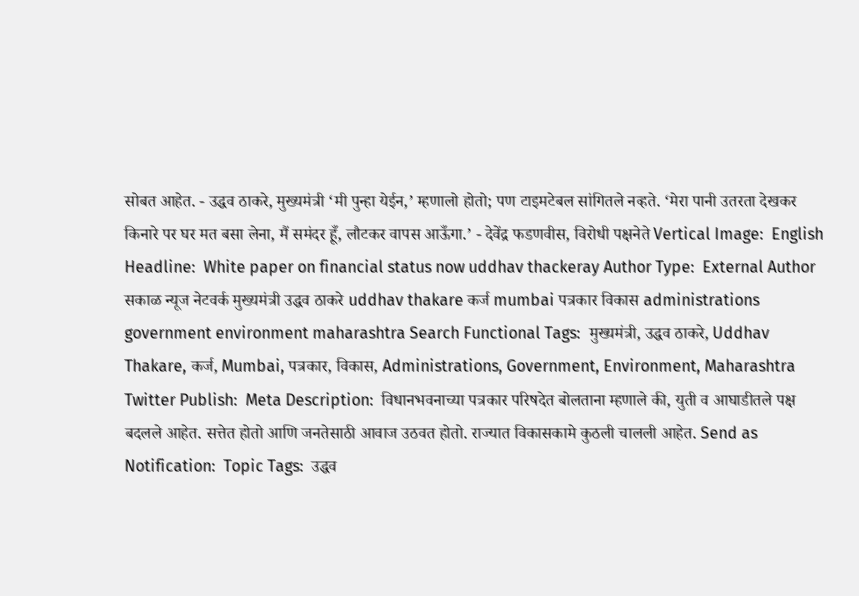सोबत आहेत. - उद्धव ठाकरे, मुख्यमंत्री ‘मी पुन्हा येईन,’ म्हणालो होतो; पण टाइमटेबल सांगितले नव्हते. ‘मेरा पानी उतरता देखकर किनारे पर घर मत बसा लेना, मैं समंदर हूँ, लौटकर वापस आऊँगा.’ - देवेंद्र फडणवीस, विरोधी पक्षनेते Vertical Image:  English Headline:  White paper on financial status now uddhav thackeray Author Type:  External Author सकाळ न्यूज नेटवर्क मुख्यमंत्री उद्धव ठाकरे uddhav thakare कर्ज mumbai पत्रकार विकास administrations government environment maharashtra Search Functional Tags:  मुख्यमंत्री, उद्धव ठाकरे, Uddhav Thakare, कर्ज, Mumbai, पत्रकार, विकास, Administrations, Government, Environment, Maharashtra Twitter Publish:  Meta Description:  विधानभवनाच्या पत्रकार परिषदेत बोलताना म्हणाले की, युती व आघाडीतले पक्ष बदलले आहेत. सत्तेत होतो आणि जनतेसाठी आवाज उठवत होतो. राज्यात विकासकामे कुठली चालली आहेत. Send as Notification:  Topic Tags:  उद्धव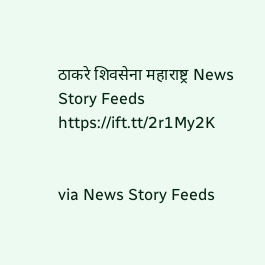ठाकरे शिवसेना महाराष्ट्र News Story Feeds https://ift.tt/2r1My2K


via News Story Feeds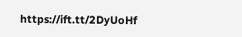https://ift.tt/2DyUoHf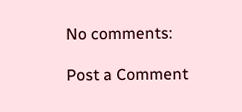No comments:

Post a Comment